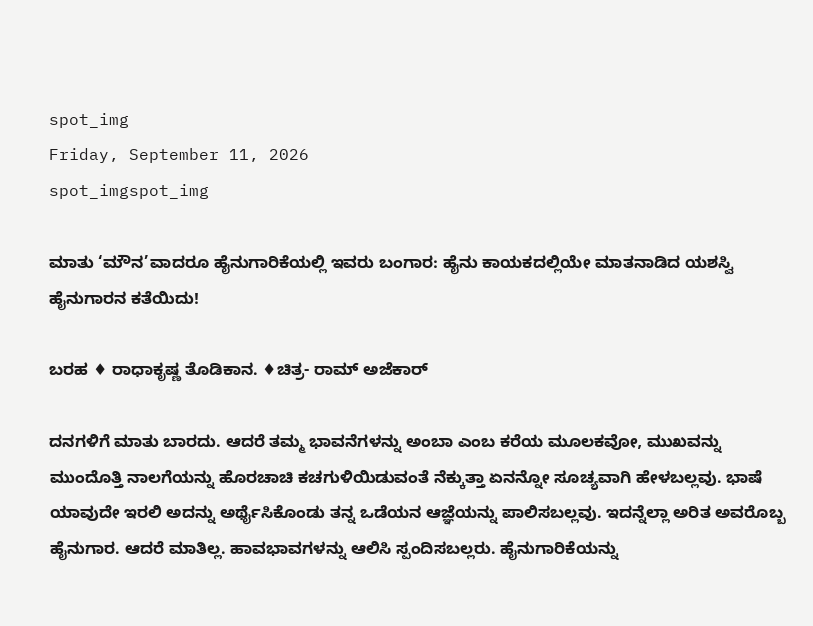spot_img
Friday, September 11, 2026
spot_imgspot_img

ಮಾತು ‘ಮೌನ’ವಾದರೂ ಹೈನುಗಾರಿಕೆಯಲ್ಲಿ ಇವರು ಬಂಗಾರ: ಹೈನು ಕಾಯಕದಲ್ಲಿಯೇ ಮಾತನಾಡಿದ ಯಶಸ್ವಿ ಹೈನುಗಾರನ ಕತೆಯಿದು!

ಬರಹ ♦ ರಾಧಾಕೃಷ್ಣ ತೊಡಿಕಾನ. ♦ಚಿತ್ರ- ರಾಮ್ ಅಜೆಕಾರ್

ದನಗಳಿಗೆ ಮಾತು ಬಾರದು. ಆದರೆ ತಮ್ಮ ಭಾವನೆಗಳನ್ನು ಅಂಬಾ ಎಂಬ ಕರೆಯ ಮೂಲಕವೋ, ಮುಖವನ್ನು ಮುಂದೊತ್ತಿ ನಾಲಗೆಯನ್ನು ಹೊರಚಾಚಿ ಕಚಗುಳಿಯಿಡುವಂತೆ ನೆಕ್ಕುತ್ತಾ ಏನನ್ನೋ ಸೂಚ್ಯವಾಗಿ ಹೇಳಬಲ್ಲವು. ಭಾಷೆ ಯಾವುದೇ ಇರಲಿ ಅದನ್ನು ಅರ್ಥೈಸಿಕೊಂಡು ತನ್ನ ಒಡೆಯನ ಆಜ್ಞೆಯನ್ನು ಪಾಲಿಸಬಲ್ಲವು. ಇದನ್ನೆಲ್ಲಾ ಅರಿತ ಅವರೊಬ್ಬ ಹೈನುಗಾರ. ಆದರೆ ಮಾತಿಲ್ಲ. ಹಾವಭಾವಗಳನ್ನು ಆಲಿಸಿ ಸ್ಪಂದಿಸಬಲ್ಲರು. ಹೈನುಗಾರಿಕೆಯನ್ನು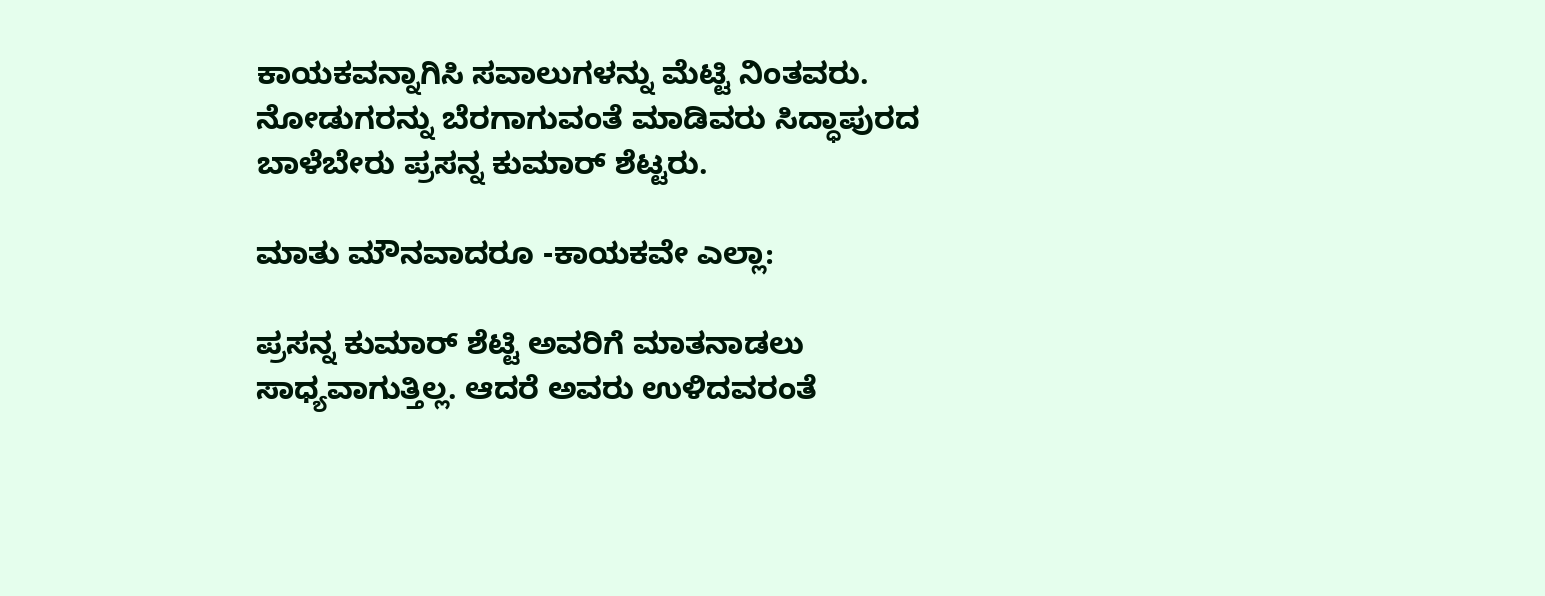ಕಾಯಕವನ್ನಾಗಿಸಿ ಸವಾಲುಗಳನ್ನು ಮೆಟ್ಟಿ ನಿಂತವರು. ನೋಡುಗರನ್ನು ಬೆರಗಾಗುವಂತೆ ಮಾಡಿವರು ಸಿದ್ಧಾಪುರದ ಬಾಳೆಬೇರು ಪ್ರಸನ್ನ ಕುಮಾರ್ ಶೆಟ್ಟರು.

ಮಾತು ಮೌನವಾದರೂ -ಕಾಯಕವೇ ಎಲ್ಲಾ:

ಪ್ರಸನ್ನ ಕುಮಾರ್ ಶೆಟ್ಟಿ ಅವರಿಗೆ ಮಾತನಾಡಲು ಸಾಧ್ಯವಾಗುತ್ತಿಲ್ಲ. ಆದರೆ ಅವರು ಉಳಿದವರಂತೆ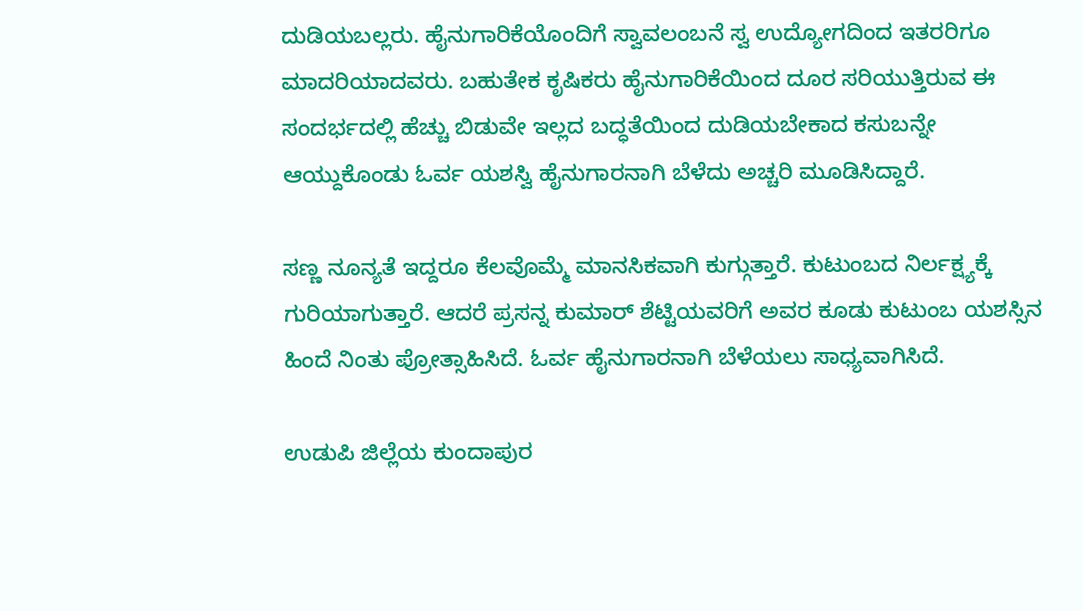ದುಡಿಯಬಲ್ಲರು. ಹೈನುಗಾರಿಕೆಯೊಂದಿಗೆ ಸ್ವಾವಲಂಬನೆ ಸ್ವ ಉದ್ಯೋಗದಿಂದ ಇತರರಿಗೂ ಮಾದರಿಯಾದವರು. ಬಹುತೇಕ ಕೃಷಿಕರು ಹೈನುಗಾರಿಕೆಯಿಂದ ದೂರ ಸರಿಯುತ್ತಿರುವ ಈ ಸಂದರ್ಭದಲ್ಲಿ ಹೆಚ್ಚು ಬಿಡುವೇ ಇಲ್ಲದ ಬದ್ಧತೆಯಿಂದ ದುಡಿಯಬೇಕಾದ ಕಸುಬನ್ನೇ ಆಯ್ದುಕೊಂಡು ಓರ್ವ ಯಶಸ್ವಿ ಹೈನುಗಾರನಾಗಿ ಬೆಳೆದು ಅಚ್ಚರಿ ಮೂಡಿಸಿದ್ದಾರೆ.

ಸಣ್ಣ ನೂನ್ಯತೆ ಇದ್ದರೂ ಕೆಲವೊಮ್ಮೆ ಮಾನಸಿಕವಾಗಿ ಕುಗ್ಗುತ್ತಾರೆ. ಕುಟುಂಬದ ನಿರ್ಲಕ್ಷ್ಯಕ್ಕೆ ಗುರಿಯಾಗುತ್ತಾರೆ. ಆದರೆ ಪ್ರಸನ್ನ ಕುಮಾರ್ ಶೆಟ್ಟಿಯವರಿಗೆ ಅವರ ಕೂಡು ಕುಟುಂಬ ಯಶಸ್ಸಿನ ಹಿಂದೆ ನಿಂತು ಪ್ರೋತ್ಸಾಹಿಸಿದೆ. ಓರ್ವ ಹೈನುಗಾರನಾಗಿ ಬೆಳೆಯಲು ಸಾಧ್ಯವಾಗಿಸಿದೆ.

ಉಡುಪಿ ಜಿಲ್ಲೆಯ ಕುಂದಾಪುರ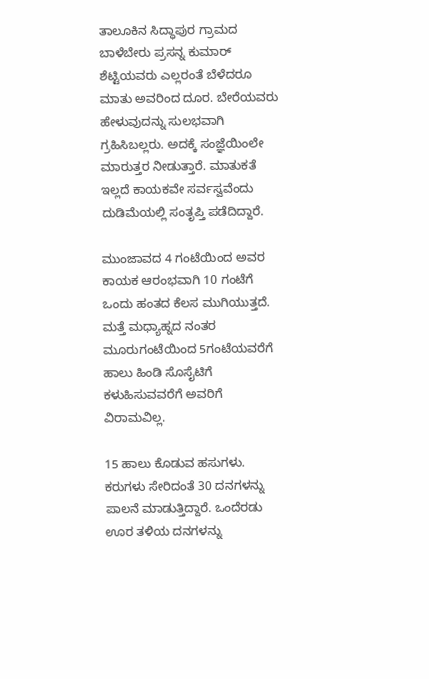ತಾಲೂಕಿನ ಸಿದ್ಧಾಪುರ ಗ್ರಾಮದ ಬಾಳೆಬೇರು ಪ್ರಸನ್ನ ಕುಮಾರ್ ಶೆಟ್ಟಿಯವರು ಎಲ್ಲರಂತೆ ಬೆಳೆದರೂ ಮಾತು ಅವರಿಂದ ದೂರ. ಬೇರೆಯವರು ಹೇಳುವುದನ್ನು ಸುಲಭವಾಗಿ ಗ್ರಹಿಸಿಬಲ್ಲರು. ಅದಕ್ಕೆ ಸಂಜ್ಞೆಯಿಂಲೇ ಮಾರುತ್ತರ ನೀಡುತ್ತಾರೆ. ಮಾತುಕತೆ ಇಲ್ಲದೆ ಕಾಯಕವೇ ಸರ್ವಸ್ವವೆಂದು ದುಡಿಮೆಯಲ್ಲಿ ಸಂತೃಪ್ತಿ ಪಡೆದಿದ್ದಾರೆ.

ಮುಂಜಾವದ 4 ಗಂಟೆಯಿಂದ ಅವರ ಕಾಯಕ ಆರಂಭವಾಗಿ 10 ಗಂಟೆಗೆ ಒಂದು ಹಂತದ ಕೆಲಸ ಮುಗಿಯುತ್ತದೆ. ಮತ್ತೆ ಮಧ್ಯಾಹ್ನದ ನಂತರ ಮೂರುಗಂಟೆಯಿಂದ 5ಗಂಟೆಯವರೆಗೆ ಹಾಲು ಹಿಂಡಿ ಸೊಸೈಟಿಗೆ ಕಳುಹಿಸುವವರೆಗೆ ಅವರಿಗೆ ವಿರಾಮವಿಲ್ಲ.

15 ಹಾಲು ಕೊಡುವ ಹಸುಗಳು. ಕರುಗಳು ಸೇರಿದಂತೆ 30 ದನಗಳನ್ನು ಪಾಲನೆ ಮಾಡುತ್ತಿದ್ದಾರೆ. ಒಂದೆರಡು ಊರ ತಳಿಯ ದನಗಳನ್ನು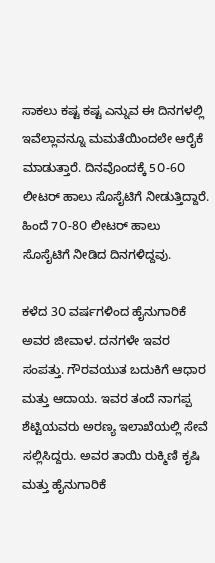ಸಾಕಲು ಕಷ್ಟ ಕಷ್ಟ ಎನ್ನುವ ಈ ದಿನಗಳಲ್ಲಿ ಇವೆಲ್ಲಾವನ್ನೂ ಮಮತೆಯಿಂದಲೇ ಆರೈಕೆ ಮಾಡುತ್ತಾರೆ. ದಿನವೊಂದಕ್ಕೆ 5೦-6೦ ಲೀಟರ್ ಹಾಲು ಸೊಸೈಟಿಗೆ ನೀಡುತ್ತಿದ್ದಾರೆ. ಹಿಂದೆ 7೦-8೦ ಲೀಟರ್ ಹಾಲು ಸೊಸೈಟಿಗೆ ನೀಡಿದ ದಿನಗಳಿದ್ದವು.

ಕಳೆದ 3೦ ವರ್ಷಗಳಿಂದ ಹೈನುಗಾರಿಕೆ ಅವರ ಜೀವಾಳ. ದನಗಳೇ ಇವರ ಸಂಪತ್ತು. ಗೌರವಯುತ ಬದುಕಿಗೆ ಆಧಾರ ಮತ್ತು ಆದಾಯ. ಇವರ ತಂದೆ ನಾಗಪ್ಪ ಶೆಟ್ಟಿಯವರು ಅರಣ್ಯ ಇಲಾಖೆಯಲ್ಲಿ ಸೇವೆ ಸಲ್ಲಿಸಿದ್ದರು. ಅವರ ತಾಯಿ ರುಕ್ಮಿಣಿ ಕೃಷಿ ಮತ್ತು ಹೈನುಗಾರಿಕೆ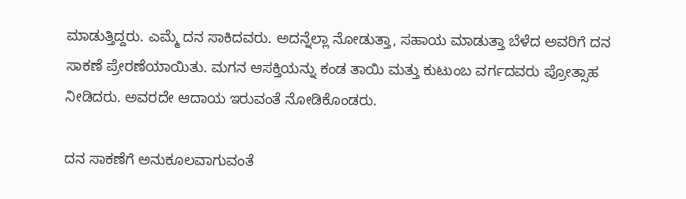ಮಾಡುತ್ತಿದ್ದರು. ಎಮ್ಮೆ ದನ ಸಾಕಿದವರು. ಅದನ್ನೆಲ್ಲಾ ನೋಡುತ್ತಾ, ಸಹಾಯ ಮಾಡುತ್ತಾ ಬೆಳೆದ ಅವರಿಗೆ ದನ ಸಾಕಣೆ ಪ್ರೇರಣೆಯಾಯಿತು. ಮಗನ ಆಸಕ್ತಿಯನ್ನು ಕಂಡ ತಾಯಿ ಮತ್ತು ಕುಟುಂಬ ವರ್ಗದವರು ಪ್ರೋತ್ಸಾಹ ನೀಡಿದರು. ಅವರದೇ ಆದಾಯ ಇರುವಂತೆ ನೋಡಿಕೊಂಡರು.

ದನ ಸಾಕಣೆಗೆ ಅನುಕೂಲವಾಗುವಂತೆ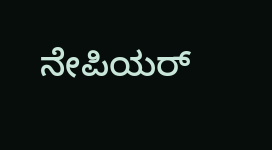ನೇಪಿಯರ್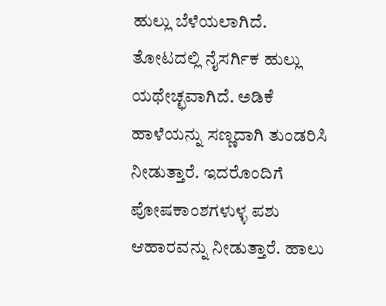ಹುಲ್ಲು ಬೆಳೆಯಲಾಗಿದೆ. ತೋಟದಲ್ಲಿ ನೈಸರ್ಗಿಕ ಹುಲ್ಲು ಯಥೇಚ್ಛವಾಗಿದೆ. ಅಡಿಕೆ ಹಾಳೆಯನ್ನು ಸಣ್ಣದಾಗಿ ತುಂಡರಿಸಿ ನೀಡುತ್ತಾರೆ. ಇದರೊಂದಿಗೆ ಪೋಷಕಾಂಶಗಳುಳ್ಳ ಪಶು ಆಹಾರವನ್ನು ನೀಡುತ್ತಾರೆ. ಹಾಲು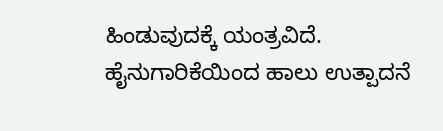ಹಿಂಡುವುದಕ್ಕೆ ಯಂತ್ರವಿದೆ. ಹೈನುಗಾರಿಕೆಯಿಂದ ಹಾಲು ಉತ್ಪಾದನೆ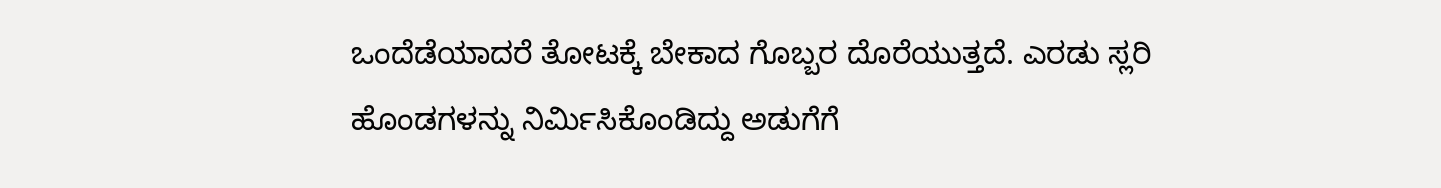ಒಂದೆಡೆಯಾದರೆ ತೋಟಕ್ಕೆ ಬೇಕಾದ ಗೊಬ್ಬರ ದೊರೆಯುತ್ತದೆ. ಎರಡು ಸ್ಲರಿ ಹೊಂಡಗಳನ್ನು ನಿರ್ಮಿಸಿಕೊಂಡಿದ್ದು ಅಡುಗೆಗೆ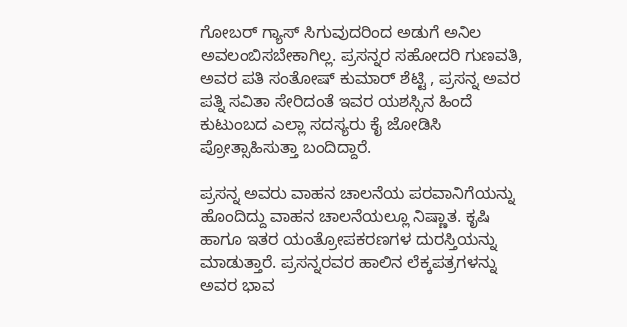ಗೋಬರ್ ಗ್ಯಾಸ್ ಸಿಗುವುದರಿಂದ ಅಡುಗೆ ಅನಿಲ ಅವಲಂಬಿಸಬೇಕಾಗಿಲ್ಲ. ಪ್ರಸನ್ನರ ಸಹೋದರಿ ಗುಣವತಿ, ಅವರ ಪತಿ ಸಂತೋಷ್ ಕುಮಾರ್ ಶೆಟ್ಟಿ , ಪ್ರಸನ್ನ ಅವರ ಪತ್ನಿ ಸವಿತಾ ಸೇರಿದಂತೆ ಇವರ ಯಶಸ್ಸಿನ ಹಿಂದೆ ಕುಟುಂಬದ ಎಲ್ಲಾ ಸದಸ್ಯರು ಕೈ ಜೋಡಿಸಿ ಪ್ರೋತ್ಸಾಹಿಸುತ್ತಾ ಬಂದಿದ್ದಾರೆ.

ಪ್ರಸನ್ನ ಅವರು ವಾಹನ ಚಾಲನೆಯ ಪರವಾನಿಗೆಯನ್ನು ಹೊಂದಿದ್ದು ವಾಹನ ಚಾಲನೆಯಲ್ಲೂ ನಿಷ್ಣಾತ. ಕೃಷಿ ಹಾಗೂ ಇತರ ಯಂತ್ರೋಪಕರಣಗಳ ದುರಸ್ತಿಯನ್ನು ಮಾಡುತ್ತಾರೆ. ಪ್ರಸನ್ನರವರ ಹಾಲಿನ ಲೆಕ್ಕಪತ್ರಗಳನ್ನು ಅವರ ಭಾವ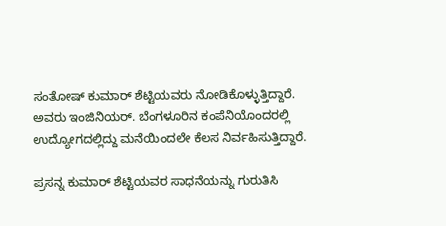ಸಂತೋಷ್ ಕುಮಾರ್ ಶೆಟ್ಟಿಯವರು ನೋಡಿಕೊಳ್ಳುತ್ತಿದ್ದಾರೆ. ಅವರು ಇಂಜಿನಿಯರ್. ಬೆಂಗಳೂರಿನ ಕಂಪೆನಿಯೊಂದರಲ್ಲಿ ಉದ್ಯೋಗದಲ್ಲಿದ್ದು ಮನೆಯಿಂದಲೇ ಕೆಲಸ ನಿರ್ವಹಿಸುತ್ತಿದ್ದಾರೆ.

ಪ್ರಸನ್ನ ಕುಮಾರ್ ಶೆಟ್ಟಿಯವರ ಸಾಧನೆಯನ್ನು ಗುರುತಿಸಿ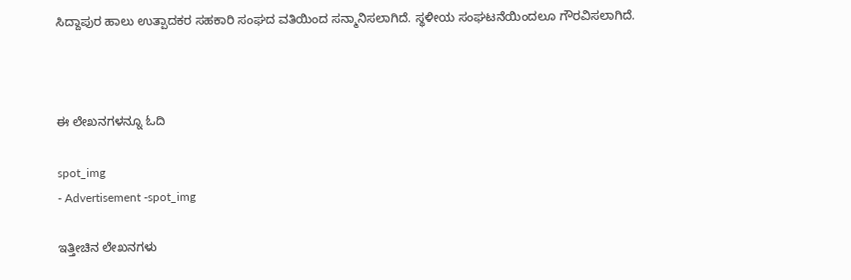ಸಿದ್ದಾಪುರ ಹಾಲು ಉತ್ಪಾದಕರ ಸಹಕಾರಿ ಸಂಘದ ವತಿಯಿಂದ ಸನ್ಮಾನಿಸಲಾಗಿದೆ. ಸ್ಥಳೀಯ ಸಂಘಟನೆಯಿಂದಲೂ ಗೌರವಿಸಲಾಗಿದೆ.



ಈ ಲೇಖನಗಳನ್ನೂ ಓದಿ

spot_img
- Advertisement -spot_img

ಇತ್ತೀಚಿನ ಲೇಖನಗಳು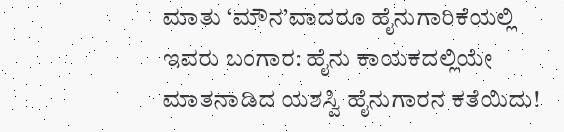ಮಾತು ‘ಮೌನ’ವಾದರೂ ಹೈನುಗಾರಿಕೆಯಲ್ಲಿ ಇವರು ಬಂಗಾರ: ಹೈನು ಕಾಯಕದಲ್ಲಿಯೇ ಮಾತನಾಡಿದ ಯಶಸ್ವಿ ಹೈನುಗಾರನ ಕತೆಯಿದು!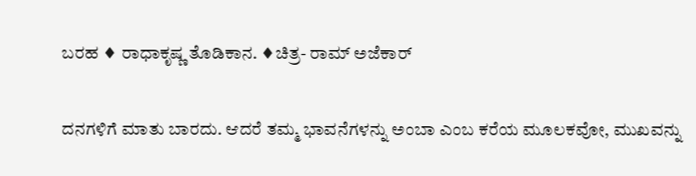ಬರಹ ♦ ರಾಧಾಕೃಷ್ಣ ತೊಡಿಕಾನ. ♦ಚಿತ್ರ- ರಾಮ್ ಅಜೆಕಾರ್

ದನಗಳಿಗೆ ಮಾತು ಬಾರದು. ಆದರೆ ತಮ್ಮ ಭಾವನೆಗಳನ್ನು ಅಂಬಾ ಎಂಬ ಕರೆಯ ಮೂಲಕವೋ, ಮುಖವನ್ನು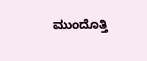ಮುಂದೊತ್ತಿ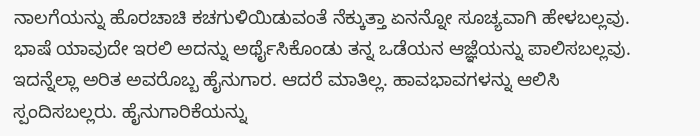ನಾಲಗೆಯನ್ನು ಹೊರಚಾಚಿ ಕಚಗುಳಿಯಿಡುವಂತೆ ನೆಕ್ಕುತ್ತಾ ಏನನ್ನೋ ಸೂಚ್ಯವಾಗಿ ಹೇಳಬಲ್ಲವು. ಭಾಷೆ ಯಾವುದೇ ಇರಲಿ ಅದನ್ನು ಅರ್ಥೈಸಿಕೊಂಡು ತನ್ನ ಒಡೆಯನ ಆಜ್ಞೆಯನ್ನು ಪಾಲಿಸಬಲ್ಲವು. ಇದನ್ನೆಲ್ಲಾ ಅರಿತ ಅವರೊಬ್ಬ ಹೈನುಗಾರ. ಆದರೆ ಮಾತಿಲ್ಲ. ಹಾವಭಾವಗಳನ್ನು ಆಲಿಸಿ ಸ್ಪಂದಿಸಬಲ್ಲರು. ಹೈನುಗಾರಿಕೆಯನ್ನು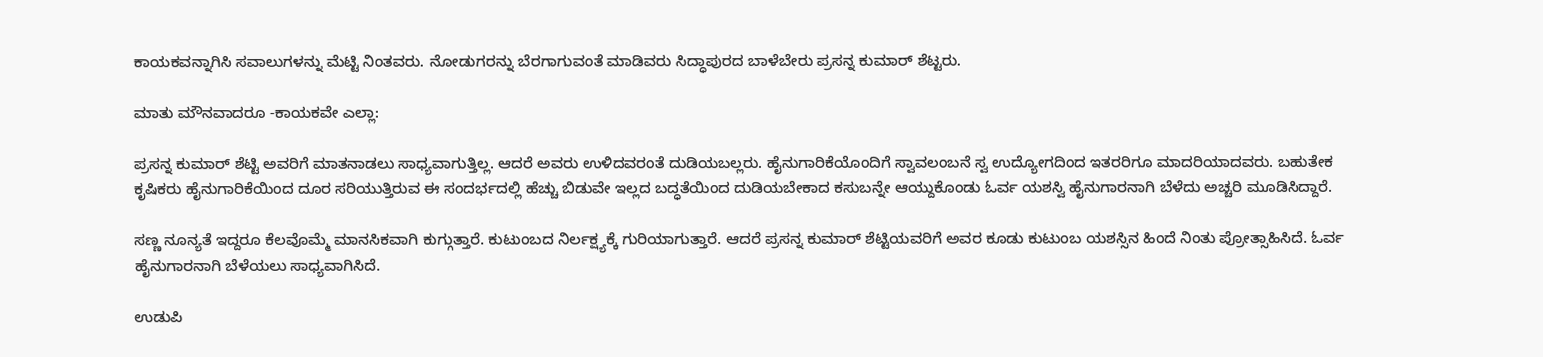ಕಾಯಕವನ್ನಾಗಿಸಿ ಸವಾಲುಗಳನ್ನು ಮೆಟ್ಟಿ ನಿಂತವರು. ನೋಡುಗರನ್ನು ಬೆರಗಾಗುವಂತೆ ಮಾಡಿವರು ಸಿದ್ಧಾಪುರದ ಬಾಳೆಬೇರು ಪ್ರಸನ್ನ ಕುಮಾರ್ ಶೆಟ್ಟರು.

ಮಾತು ಮೌನವಾದರೂ -ಕಾಯಕವೇ ಎಲ್ಲಾ:

ಪ್ರಸನ್ನ ಕುಮಾರ್ ಶೆಟ್ಟಿ ಅವರಿಗೆ ಮಾತನಾಡಲು ಸಾಧ್ಯವಾಗುತ್ತಿಲ್ಲ. ಆದರೆ ಅವರು ಉಳಿದವರಂತೆ ದುಡಿಯಬಲ್ಲರು. ಹೈನುಗಾರಿಕೆಯೊಂದಿಗೆ ಸ್ವಾವಲಂಬನೆ ಸ್ವ ಉದ್ಯೋಗದಿಂದ ಇತರರಿಗೂ ಮಾದರಿಯಾದವರು. ಬಹುತೇಕ ಕೃಷಿಕರು ಹೈನುಗಾರಿಕೆಯಿಂದ ದೂರ ಸರಿಯುತ್ತಿರುವ ಈ ಸಂದರ್ಭದಲ್ಲಿ ಹೆಚ್ಚು ಬಿಡುವೇ ಇಲ್ಲದ ಬದ್ಧತೆಯಿಂದ ದುಡಿಯಬೇಕಾದ ಕಸುಬನ್ನೇ ಆಯ್ದುಕೊಂಡು ಓರ್ವ ಯಶಸ್ವಿ ಹೈನುಗಾರನಾಗಿ ಬೆಳೆದು ಅಚ್ಚರಿ ಮೂಡಿಸಿದ್ದಾರೆ.

ಸಣ್ಣ ನೂನ್ಯತೆ ಇದ್ದರೂ ಕೆಲವೊಮ್ಮೆ ಮಾನಸಿಕವಾಗಿ ಕುಗ್ಗುತ್ತಾರೆ. ಕುಟುಂಬದ ನಿರ್ಲಕ್ಷ್ಯಕ್ಕೆ ಗುರಿಯಾಗುತ್ತಾರೆ. ಆದರೆ ಪ್ರಸನ್ನ ಕುಮಾರ್ ಶೆಟ್ಟಿಯವರಿಗೆ ಅವರ ಕೂಡು ಕುಟುಂಬ ಯಶಸ್ಸಿನ ಹಿಂದೆ ನಿಂತು ಪ್ರೋತ್ಸಾಹಿಸಿದೆ. ಓರ್ವ ಹೈನುಗಾರನಾಗಿ ಬೆಳೆಯಲು ಸಾಧ್ಯವಾಗಿಸಿದೆ.

ಉಡುಪಿ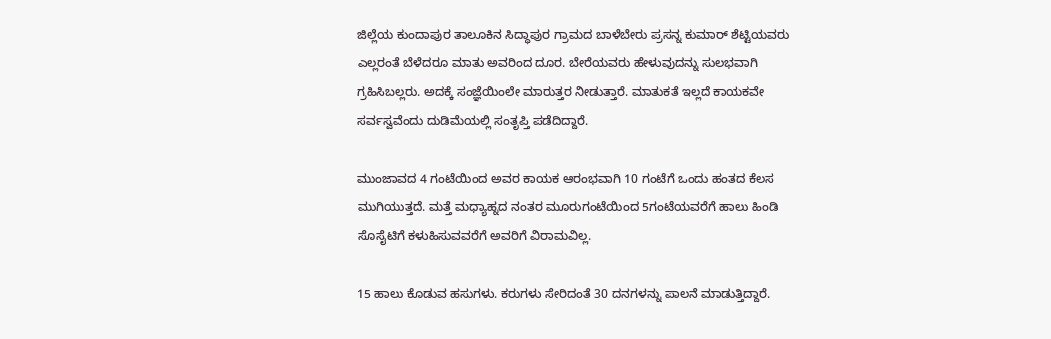ಜಿಲ್ಲೆಯ ಕುಂದಾಪುರ ತಾಲೂಕಿನ ಸಿದ್ಧಾಪುರ ಗ್ರಾಮದ ಬಾಳೆಬೇರು ಪ್ರಸನ್ನ ಕುಮಾರ್ ಶೆಟ್ಟಿಯವರು ಎಲ್ಲರಂತೆ ಬೆಳೆದರೂ ಮಾತು ಅವರಿಂದ ದೂರ. ಬೇರೆಯವರು ಹೇಳುವುದನ್ನು ಸುಲಭವಾಗಿ ಗ್ರಹಿಸಿಬಲ್ಲರು. ಅದಕ್ಕೆ ಸಂಜ್ಞೆಯಿಂಲೇ ಮಾರುತ್ತರ ನೀಡುತ್ತಾರೆ. ಮಾತುಕತೆ ಇಲ್ಲದೆ ಕಾಯಕವೇ ಸರ್ವಸ್ವವೆಂದು ದುಡಿಮೆಯಲ್ಲಿ ಸಂತೃಪ್ತಿ ಪಡೆದಿದ್ದಾರೆ.

ಮುಂಜಾವದ 4 ಗಂಟೆಯಿಂದ ಅವರ ಕಾಯಕ ಆರಂಭವಾಗಿ 10 ಗಂಟೆಗೆ ಒಂದು ಹಂತದ ಕೆಲಸ ಮುಗಿಯುತ್ತದೆ. ಮತ್ತೆ ಮಧ್ಯಾಹ್ನದ ನಂತರ ಮೂರುಗಂಟೆಯಿಂದ 5ಗಂಟೆಯವರೆಗೆ ಹಾಲು ಹಿಂಡಿ ಸೊಸೈಟಿಗೆ ಕಳುಹಿಸುವವರೆಗೆ ಅವರಿಗೆ ವಿರಾಮವಿಲ್ಲ.

15 ಹಾಲು ಕೊಡುವ ಹಸುಗಳು. ಕರುಗಳು ಸೇರಿದಂತೆ 30 ದನಗಳನ್ನು ಪಾಲನೆ ಮಾಡುತ್ತಿದ್ದಾರೆ.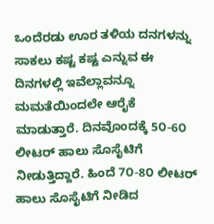ಒಂದೆರಡು ಊರ ತಳಿಯ ದನಗಳನ್ನು ಸಾಕಲು ಕಷ್ಟ ಕಷ್ಟ ಎನ್ನುವ ಈ ದಿನಗಳಲ್ಲಿ ಇವೆಲ್ಲಾವನ್ನೂ ಮಮತೆಯಿಂದಲೇ ಆರೈಕೆ ಮಾಡುತ್ತಾರೆ. ದಿನವೊಂದಕ್ಕೆ 5೦-6೦ ಲೀಟರ್ ಹಾಲು ಸೊಸೈಟಿಗೆ ನೀಡುತ್ತಿದ್ದಾರೆ. ಹಿಂದೆ 7೦-8೦ ಲೀಟರ್ ಹಾಲು ಸೊಸೈಟಿಗೆ ನೀಡಿದ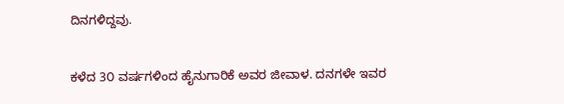ದಿನಗಳಿದ್ದವು.

ಕಳೆದ 3೦ ವರ್ಷಗಳಿಂದ ಹೈನುಗಾರಿಕೆ ಅವರ ಜೀವಾಳ. ದನಗಳೇ ಇವರ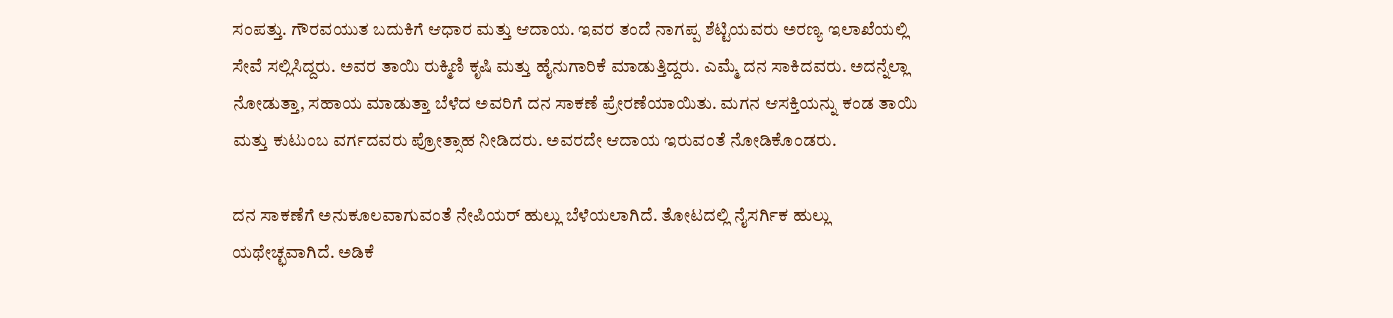ಸಂಪತ್ತು. ಗೌರವಯುತ ಬದುಕಿಗೆ ಆಧಾರ ಮತ್ತು ಆದಾಯ. ಇವರ ತಂದೆ ನಾಗಪ್ಪ ಶೆಟ್ಟಿಯವರು ಅರಣ್ಯ ಇಲಾಖೆಯಲ್ಲಿ ಸೇವೆ ಸಲ್ಲಿಸಿದ್ದರು. ಅವರ ತಾಯಿ ರುಕ್ಮಿಣಿ ಕೃಷಿ ಮತ್ತು ಹೈನುಗಾರಿಕೆ ಮಾಡುತ್ತಿದ್ದರು. ಎಮ್ಮೆ ದನ ಸಾಕಿದವರು. ಅದನ್ನೆಲ್ಲಾ ನೋಡುತ್ತಾ, ಸಹಾಯ ಮಾಡುತ್ತಾ ಬೆಳೆದ ಅವರಿಗೆ ದನ ಸಾಕಣೆ ಪ್ರೇರಣೆಯಾಯಿತು. ಮಗನ ಆಸಕ್ತಿಯನ್ನು ಕಂಡ ತಾಯಿ ಮತ್ತು ಕುಟುಂಬ ವರ್ಗದವರು ಪ್ರೋತ್ಸಾಹ ನೀಡಿದರು. ಅವರದೇ ಆದಾಯ ಇರುವಂತೆ ನೋಡಿಕೊಂಡರು.

ದನ ಸಾಕಣೆಗೆ ಅನುಕೂಲವಾಗುವಂತೆ ನೇಪಿಯರ್ ಹುಲ್ಲು ಬೆಳೆಯಲಾಗಿದೆ. ತೋಟದಲ್ಲಿ ನೈಸರ್ಗಿಕ ಹುಲ್ಲು ಯಥೇಚ್ಛವಾಗಿದೆ. ಅಡಿಕೆ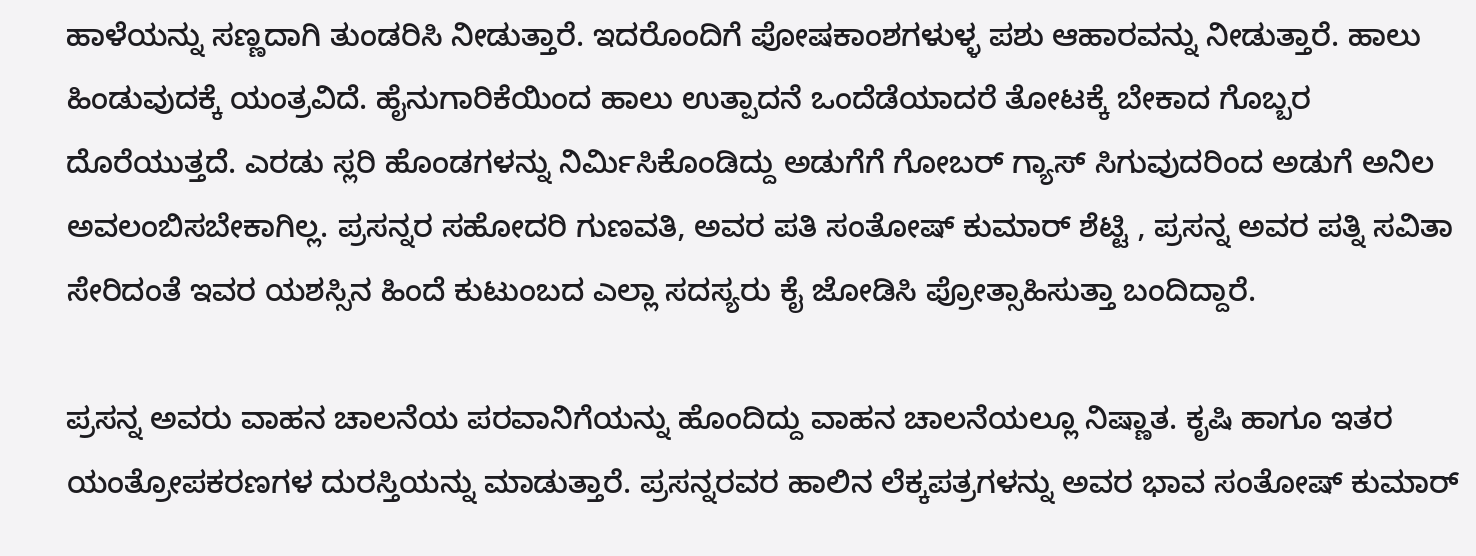ಹಾಳೆಯನ್ನು ಸಣ್ಣದಾಗಿ ತುಂಡರಿಸಿ ನೀಡುತ್ತಾರೆ. ಇದರೊಂದಿಗೆ ಪೋಷಕಾಂಶಗಳುಳ್ಳ ಪಶು ಆಹಾರವನ್ನು ನೀಡುತ್ತಾರೆ. ಹಾಲು ಹಿಂಡುವುದಕ್ಕೆ ಯಂತ್ರವಿದೆ. ಹೈನುಗಾರಿಕೆಯಿಂದ ಹಾಲು ಉತ್ಪಾದನೆ ಒಂದೆಡೆಯಾದರೆ ತೋಟಕ್ಕೆ ಬೇಕಾದ ಗೊಬ್ಬರ ದೊರೆಯುತ್ತದೆ. ಎರಡು ಸ್ಲರಿ ಹೊಂಡಗಳನ್ನು ನಿರ್ಮಿಸಿಕೊಂಡಿದ್ದು ಅಡುಗೆಗೆ ಗೋಬರ್ ಗ್ಯಾಸ್ ಸಿಗುವುದರಿಂದ ಅಡುಗೆ ಅನಿಲ ಅವಲಂಬಿಸಬೇಕಾಗಿಲ್ಲ. ಪ್ರಸನ್ನರ ಸಹೋದರಿ ಗುಣವತಿ, ಅವರ ಪತಿ ಸಂತೋಷ್ ಕುಮಾರ್ ಶೆಟ್ಟಿ , ಪ್ರಸನ್ನ ಅವರ ಪತ್ನಿ ಸವಿತಾ ಸೇರಿದಂತೆ ಇವರ ಯಶಸ್ಸಿನ ಹಿಂದೆ ಕುಟುಂಬದ ಎಲ್ಲಾ ಸದಸ್ಯರು ಕೈ ಜೋಡಿಸಿ ಪ್ರೋತ್ಸಾಹಿಸುತ್ತಾ ಬಂದಿದ್ದಾರೆ.

ಪ್ರಸನ್ನ ಅವರು ವಾಹನ ಚಾಲನೆಯ ಪರವಾನಿಗೆಯನ್ನು ಹೊಂದಿದ್ದು ವಾಹನ ಚಾಲನೆಯಲ್ಲೂ ನಿಷ್ಣಾತ. ಕೃಷಿ ಹಾಗೂ ಇತರ ಯಂತ್ರೋಪಕರಣಗಳ ದುರಸ್ತಿಯನ್ನು ಮಾಡುತ್ತಾರೆ. ಪ್ರಸನ್ನರವರ ಹಾಲಿನ ಲೆಕ್ಕಪತ್ರಗಳನ್ನು ಅವರ ಭಾವ ಸಂತೋಷ್ ಕುಮಾರ್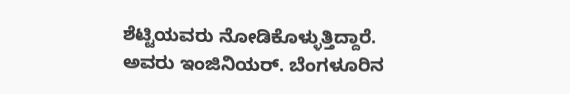ಶೆಟ್ಟಿಯವರು ನೋಡಿಕೊಳ್ಳುತ್ತಿದ್ದಾರೆ. ಅವರು ಇಂಜಿನಿಯರ್. ಬೆಂಗಳೂರಿನ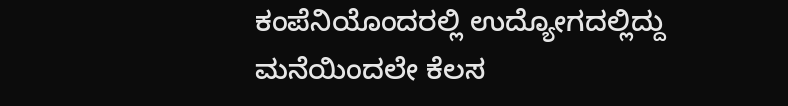ಕಂಪೆನಿಯೊಂದರಲ್ಲಿ ಉದ್ಯೋಗದಲ್ಲಿದ್ದು ಮನೆಯಿಂದಲೇ ಕೆಲಸ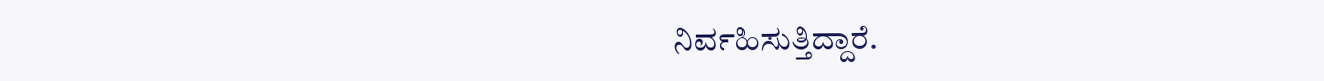ನಿರ್ವಹಿಸುತ್ತಿದ್ದಾರೆ.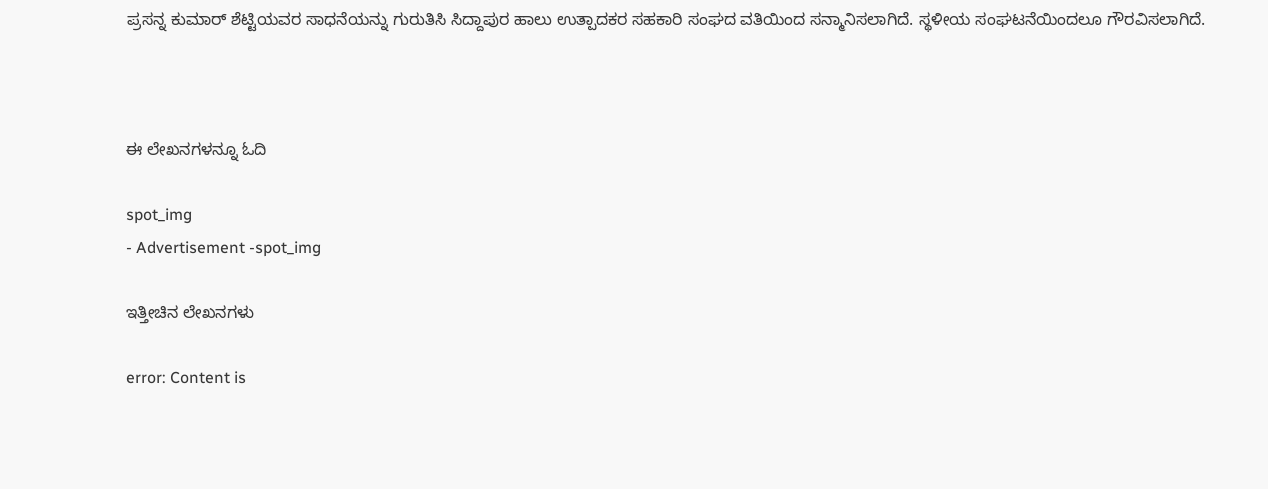ಪ್ರಸನ್ನ ಕುಮಾರ್ ಶೆಟ್ಟಿಯವರ ಸಾಧನೆಯನ್ನು ಗುರುತಿಸಿ ಸಿದ್ದಾಪುರ ಹಾಲು ಉತ್ಪಾದಕರ ಸಹಕಾರಿ ಸಂಘದ ವತಿಯಿಂದ ಸನ್ಮಾನಿಸಲಾಗಿದೆ. ಸ್ಥಳೀಯ ಸಂಘಟನೆಯಿಂದಲೂ ಗೌರವಿಸಲಾಗಿದೆ.



ಈ ಲೇಖನಗಳನ್ನೂ ಓದಿ

spot_img
- Advertisement -spot_img

ಇತ್ತೀಚಿನ ಲೇಖನಗಳು

error: Content is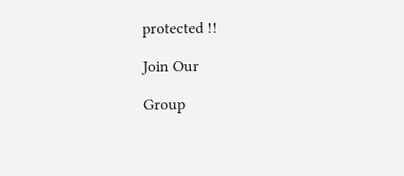protected !!

Join Our

Group